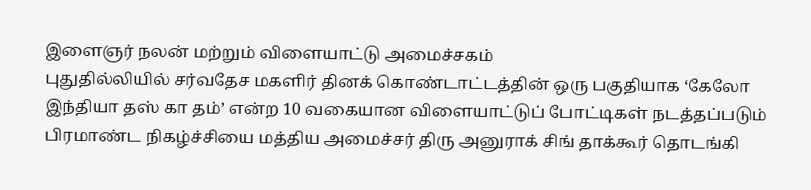இளைஞர் நலன் மற்றும் விளையாட்டு அமைச்சகம்
புதுதில்லியில் சர்வதேச மகளிர் தினக் கொண்டாட்டத்தின் ஒரு பகுதியாக ‘கேலோ இந்தியா தஸ் கா தம்’ என்ற 10 வகையான விளையாட்டுப் போட்டிகள் நடத்தப்படும் பிரமாண்ட நிகழ்ச்சியை மத்திய அமைச்சர் திரு அனுராக் சிங் தாக்கூர் தொடங்கி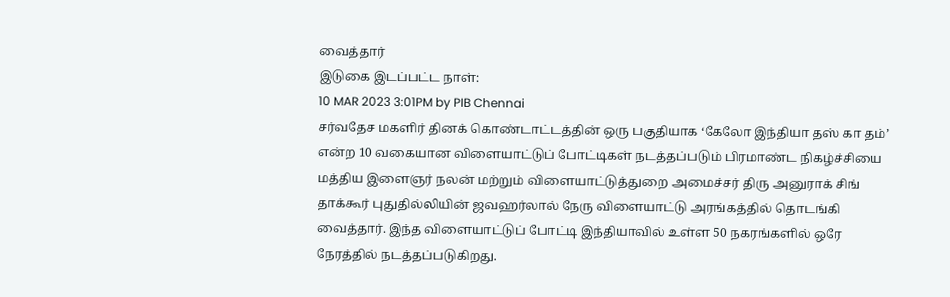வைத்தார்
இடுகை இடப்பட்ட நாள்:
10 MAR 2023 3:01PM by PIB Chennai
சர்வதேச மகளிர் தினக் கொண்டாட்டத்தின் ஒரு பகுதியாக ‘கேலோ இந்தியா தஸ் கா தம்’ என்ற 10 வகையான விளையாட்டுப் போட்டிகள் நடத்தப்படும் பிரமாண்ட நிகழ்ச்சியை மத்திய இளைஞர் நலன் மற்றும் விளையாட்டுத்துறை அமைச்சர் திரு அனுராக் சிங் தாக்கூர் புதுதில்லியின் ஜவஹர்லால் நேரு விளையாட்டு அரங்கத்தில் தொடங்கி வைத்தார். இந்த விளையாட்டுப் போட்டி இந்தியாவில் உள்ள 50 நகரங்களில் ஒரே நேரத்தில் நடத்தப்படுகிறது.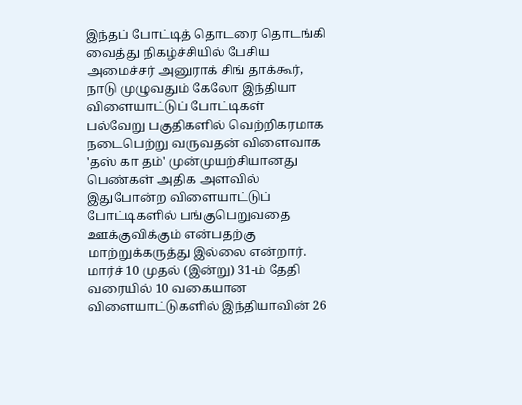இந்தப் போட்டித் தொடரை தொடங்கி வைத்து நிகழ்ச்சியில் பேசிய அமைச்சர் அனுராக் சிங் தாக்கூர், நாடு முழுவதும் கேலோ இந்தியா விளையாட்டுப் போட்டிகள் பல்வேறு பகுதிகளில் வெற்றிகரமாக நடைபெற்று வருவதன் விளைவாக 'தஸ் கா தம்' முன்முயற்சியானது பெண்கள் அதிக அளவில் இதுபோன்ற விளையாட்டுப் போட்டிகளில் பங்குபெறுவதை ஊக்குவிக்கும் என்பதற்கு மாற்றுக்கருத்து இல்லை என்றார். மார்ச் 10 முதல் (இன்று) 31-ம் தேதி வரையில் 10 வகையான விளையாட்டுகளில் இந்தியாவின் 26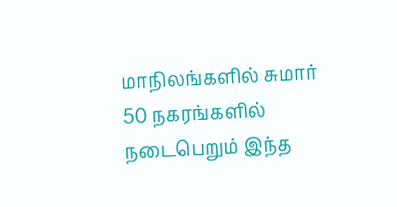மாநிலங்களில் சுமார் 50 நகரங்களில் நடைபெறும் இந்த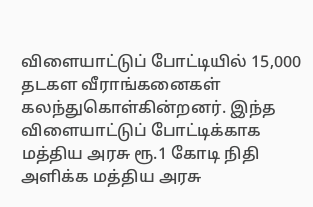விளையாட்டுப் போட்டியில் 15,000 தடகள வீராங்கனைகள் கலந்துகொள்கின்றனர். இந்த விளையாட்டுப் போட்டிக்காக மத்திய அரசு ரூ.1 கோடி நிதி அளிக்க மத்திய அரசு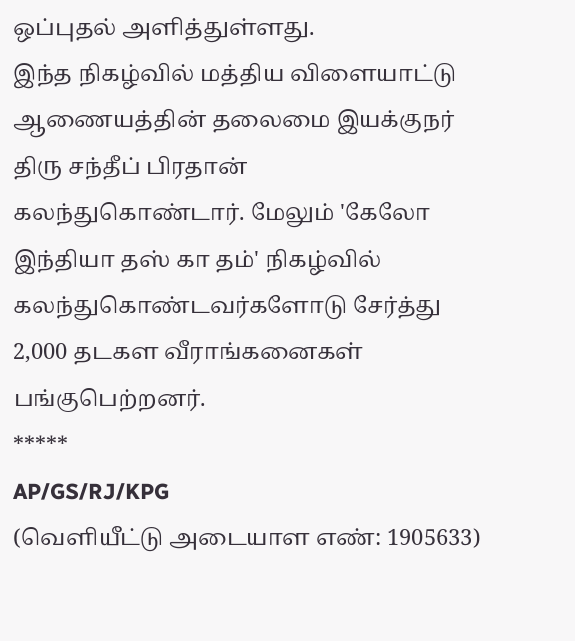ஒப்புதல் அளித்துள்ளது.
இந்த நிகழ்வில் மத்திய விளையாட்டு ஆணையத்தின் தலைமை இயக்குநர் திரு சந்தீப் பிரதான் கலந்துகொண்டார். மேலும் 'கேலோ இந்தியா தஸ் கா தம்' நிகழ்வில் கலந்துகொண்டவர்களோடு சேர்த்து 2,000 தடகள வீராங்கனைகள் பங்குபெற்றனர்.
*****
AP/GS/RJ/KPG
(வெளியீட்டு அடையாள எண்: 1905633)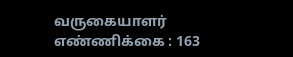வருகையாளர் எண்ணிக்கை : 163